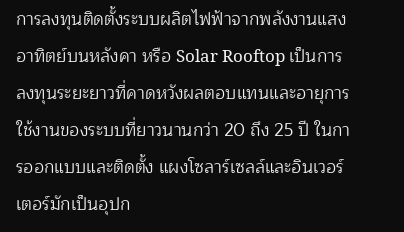การลงทุนติดตั้งระบบผลิตไฟฟ้าจากพลังงานแสงอาทิตย์บนหลังคา หรือ Solar Rooftop เป็นการลงทุนระยะยาวที่คาดหวังผลตอบแทนและอายุการใช้งานของระบบที่ยาวนานกว่า 20 ถึง 25 ปี ในการออกแบบและติดตั้ง แผงโซลาร์เซลล์และอินเวอร์เตอร์มักเป็นอุปก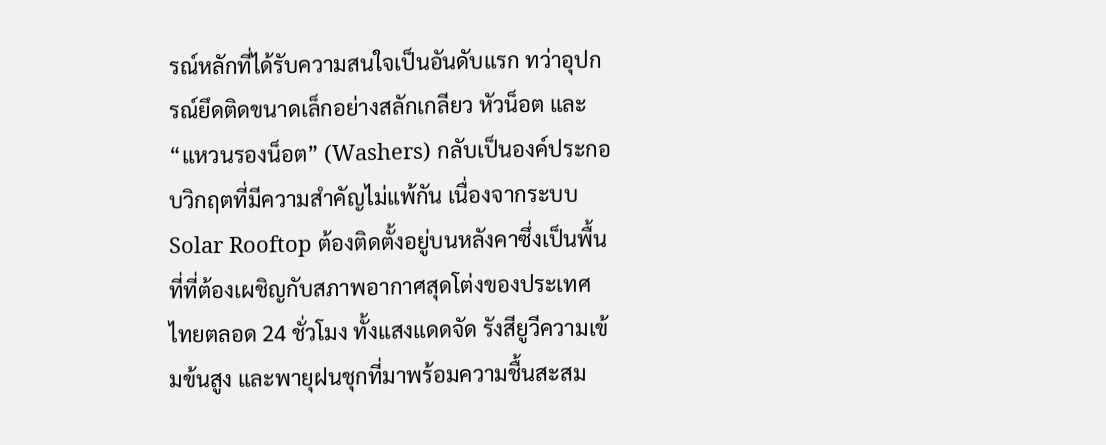รณ์หลักที่ได้รับความสนใจเป็นอันดับแรก ทว่าอุปกรณ์ยึดติดขนาดเล็กอย่างสลักเกลียว หัวน็อต และ “แหวนรองน็อต” (Washers) กลับเป็นองค์ประกอบวิกฤตที่มีความสำคัญไม่แพ้กัน เนื่องจากระบบ Solar Rooftop ต้องติดตั้งอยู่บนหลังคาซึ่งเป็นพื้นที่ที่ต้องเผชิญกับสภาพอากาศสุดโต่งของประเทศไทยตลอด 24 ชั่วโมง ทั้งแสงแดดจัด รังสียูวีความเข้มข้นสูง และพายุฝนชุกที่มาพร้อมความชื้นสะสม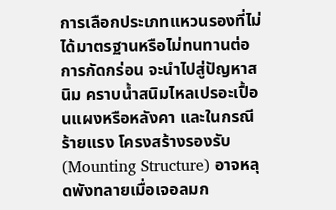การเลือกประเภทแหวนรองที่ไม่ได้มาตรฐานหรือไม่ทนทานต่อการกัดกร่อน จะนำไปสู่ปัญหาสนิม คราบน้ำสนิมไหลเปรอะเปื้อนแผงหรือหลังคา และในกรณีร้ายแรง โครงสร้างรองรับ (Mounting Structure) อาจหลุดพังทลายเมื่อเจอลมก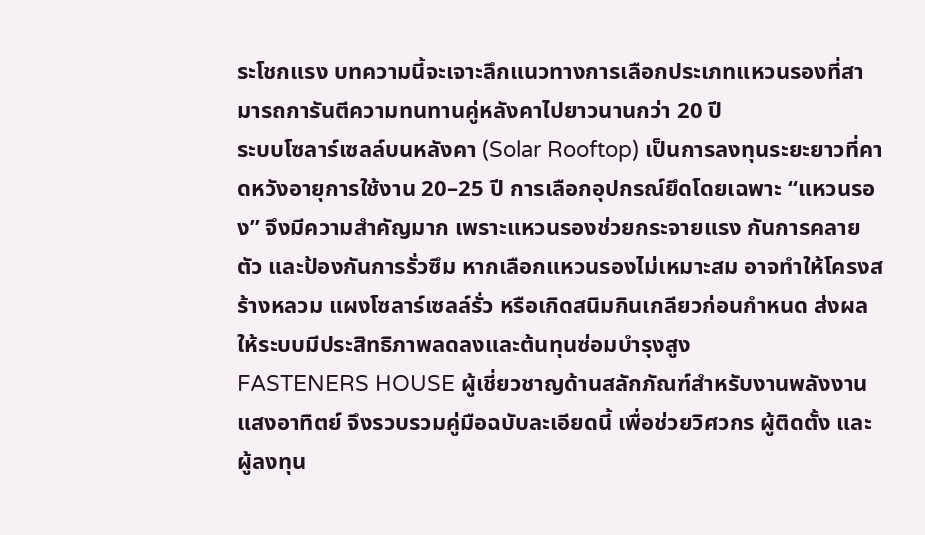ระโชกแรง บทความนี้จะเจาะลึกแนวทางการเลือกประเภทแหวนรองที่สามารถการันตีความทนทานคู่หลังคาไปยาวนานกว่า 20 ปี
ระบบโซลาร์เซลล์บนหลังคา (Solar Rooftop) เป็นการลงทุนระยะยาวที่คาดหวังอายุการใช้งาน 20–25 ปี การเลือกอุปกรณ์ยึดโดยเฉพาะ “แหวนรอง” จึงมีความสำคัญมาก เพราะแหวนรองช่วยกระจายแรง กันการคลายตัว และป้องกันการรั่วซึม หากเลือกแหวนรองไม่เหมาะสม อาจทำให้โครงสร้างหลวม แผงโซลาร์เซลล์รั่ว หรือเกิดสนิมกินเกลียวก่อนกำหนด ส่งผลให้ระบบมีประสิทธิภาพลดลงและต้นทุนซ่อมบำรุงสูง
FASTENERS HOUSE ผู้เชี่ยวชาญด้านสลักภัณฑ์สำหรับงานพลังงานแสงอาทิตย์ จึงรวบรวมคู่มือฉบับละเอียดนี้ เพื่อช่วยวิศวกร ผู้ติดตั้ง และผู้ลงทุน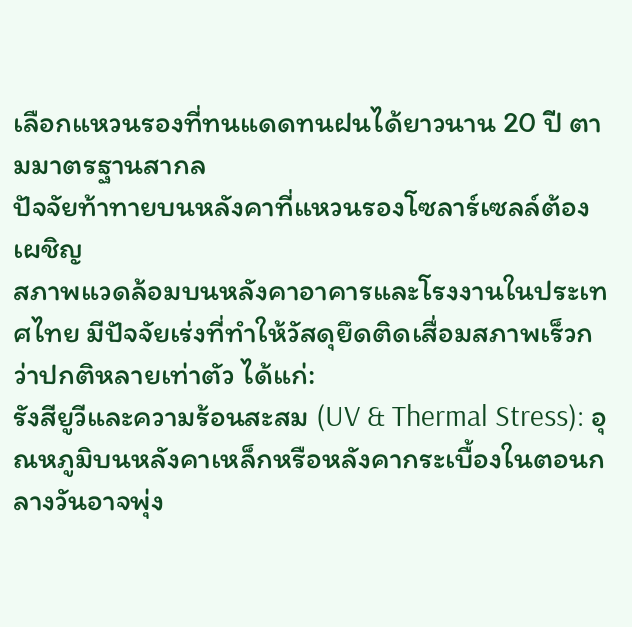เลือกแหวนรองที่ทนแดดทนฝนได้ยาวนาน 20 ปี ตามมาตรฐานสากล
ปัจจัยท้าทายบนหลังคาที่แหวนรองโซลาร์เซลล์ต้องเผชิญ
สภาพแวดล้อมบนหลังคาอาคารและโรงงานในประเทศไทย มีปัจจัยเร่งที่ทำให้วัสดุยึดติดเสื่อมสภาพเร็วกว่าปกติหลายเท่าตัว ได้แก่:
รังสียูวีและความร้อนสะสม (UV & Thermal Stress): อุณหภูมิบนหลังคาเหล็กหรือหลังคากระเบื้องในตอนกลางวันอาจพุ่ง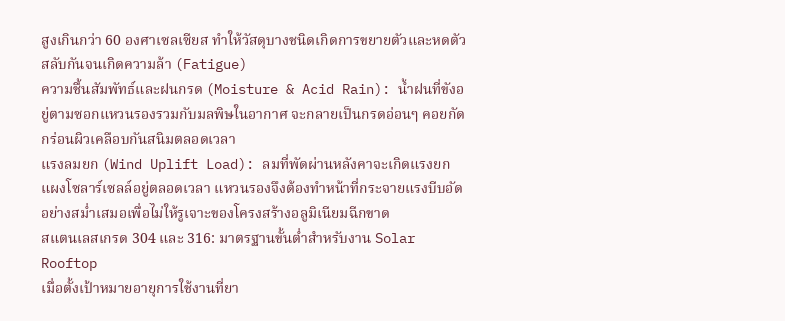สูงเกินกว่า 60 องศาเซลเซียส ทำให้วัสดุบางชนิดเกิดการขยายตัวและหดตัวสลับกันจนเกิดความล้า (Fatigue)
ความชื้นสัมพัทธ์และฝนกรด (Moisture & Acid Rain): น้ำฝนที่ขังอยู่ตามซอกแหวนรองรวมกับมลพิษในอากาศ จะกลายเป็นกรดอ่อนๆ คอยกัดกร่อนผิวเคลือบกันสนิมตลอดเวลา
แรงลมยก (Wind Uplift Load): ลมที่พัดผ่านหลังคาจะเกิดแรงยกแผงโซลาร์เซลล์อยู่ตลอดเวลา แหวนรองจึงต้องทำหน้าที่กระจายแรงบีบอัดอย่างสม่ำเสมอเพื่อไม่ให้รูเจาะของโครงสร้างอลูมิเนียมฉีกขาด
สแตนเลสเกรด 304 และ 316: มาตรฐานขั้นต่ำสำหรับงาน Solar Rooftop
เมื่อตั้งเป้าหมายอายุการใช้งานที่ยา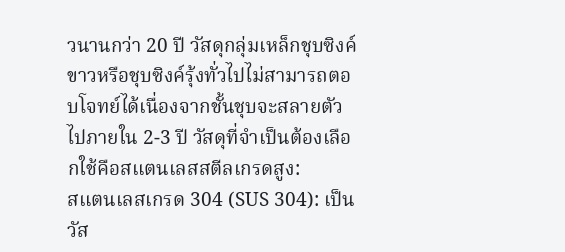วนานกว่า 20 ปี วัสดุกลุ่มเหล็กชุบซิงค์ขาวหรือชุบซิงค์รุ้งทั่วไปไม่สามารถตอบโจทย์ได้เนื่องจากชั้นชุบจะสลายตัวไปภายใน 2-3 ปี วัสดุที่จำเป็นต้องเลือกใช้คือสแตนเลสสตีลเกรดสูง:
สแตนเลสเกรด 304 (SUS 304): เป็นวัส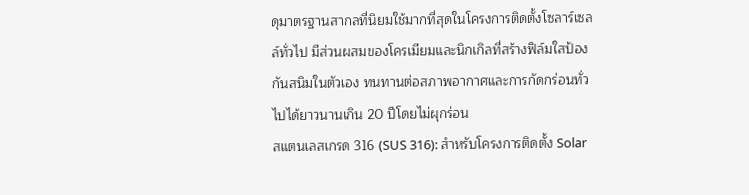ดุมาตรฐานสากลที่นิยมใช้มากที่สุดในโครงการติดตั้งโซลาร์เซลล์ทั่วไป มีส่วนผสมของโครเมียมและนิกเกิลที่สร้างฟิล์มใสป้องกันสนิมในตัวเอง ทนทานต่อสภาพอากาศและการกัดกร่อนทั่วไปได้ยาวนานเกิน 20 ปีโดยไม่ผุกร่อน
สแตนเลสเกรด 316 (SUS 316): สำหรับโครงการติดตั้ง Solar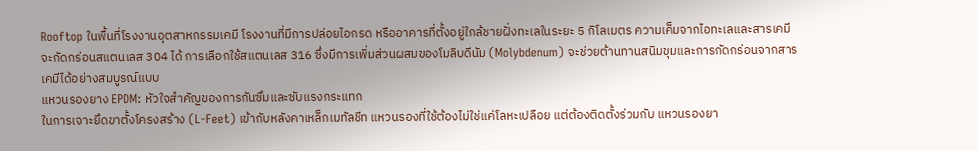Rooftop ในพื้นที่โรงงานอุตสาหกรรมเคมี โรงงานที่มีการปล่อยไอกรด หรืออาคารที่ตั้งอยู่ใกล้ชายฝั่งทะเลในระยะ 5 กิโลเมตร ความเค็มจากไอทะเลและสารเคมีจะกัดกร่อนสแตนเลส 304 ได้ การเลือกใช้สแตนเลส 316 ซึ่งมีการเพิ่มส่วนผสมของโมลิบดีนัม (Molybdenum) จะช่วยต้านทานสนิมขุมและการกัดกร่อนจากสารเคมีได้อย่างสมบูรณ์แบบ
แหวนรองยาง EPDM: หัวใจสำคัญของการกันซึมและซับแรงกระแทก
ในการเจาะยึดขาตั้งโครงสร้าง (L-Feet) เข้ากับหลังคาเหล็กเมทัลชีท แหวนรองที่ใช้ต้องไม่ใช่แค่โลหะเปลือย แต่ต้องติดตั้งร่วมกับ แหวนรองยา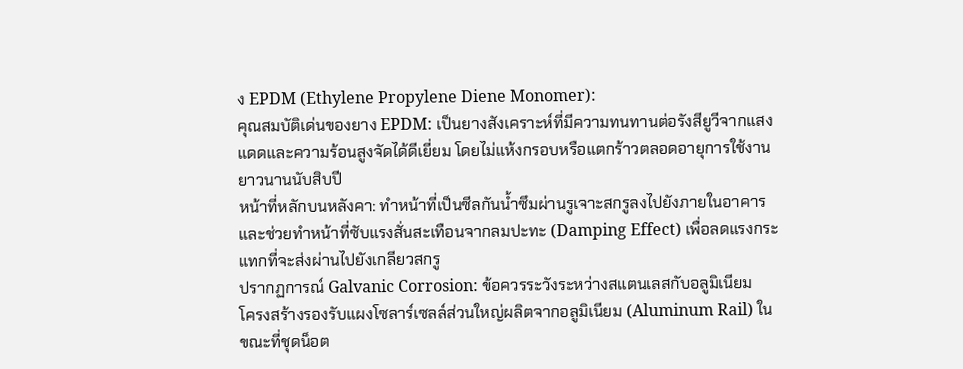ง EPDM (Ethylene Propylene Diene Monomer):
คุณสมบัติเด่นของยาง EPDM: เป็นยางสังเคราะห์ที่มีความทนทานต่อรังสียูวีจากแสงแดดและความร้อนสูงจัดได้ดีเยี่ยม โดยไม่แห้งกรอบหรือแตกร้าวตลอดอายุการใช้งานยาวนานนับสิบปี
หน้าที่หลักบนหลังคา: ทำหน้าที่เป็นซีลกันน้ำซึมผ่านรูเจาะสกรูลงไปยังภายในอาคาร และช่วยทำหน้าที่ซับแรงสั่นสะเทือนจากลมปะทะ (Damping Effect) เพื่อลดแรงกระแทกที่จะส่งผ่านไปยังเกลียวสกรู
ปรากฏการณ์ Galvanic Corrosion: ข้อควรระวังระหว่างสแตนเลสกับอลูมิเนียม
โครงสร้างรองรับแผงโซลาร์เซลล์ส่วนใหญ่ผลิตจากอลูมิเนียม (Aluminum Rail) ในขณะที่ชุดน็อต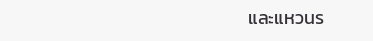และแหวนร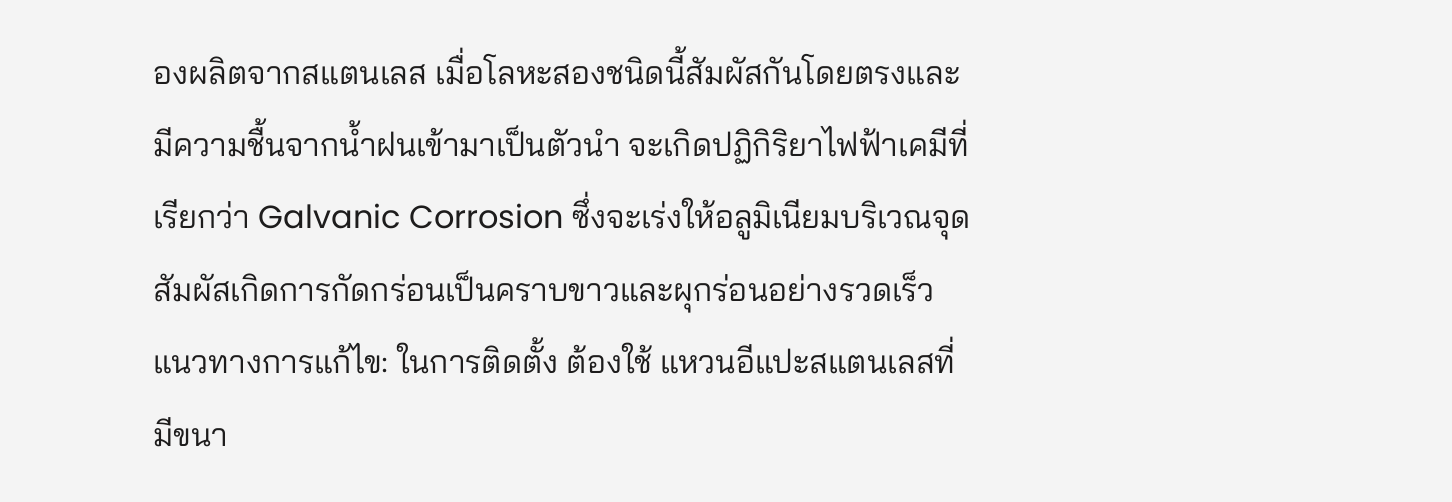องผลิตจากสแตนเลส เมื่อโลหะสองชนิดนี้สัมผัสกันโดยตรงและมีความชื้นจากน้ำฝนเข้ามาเป็นตัวนำ จะเกิดปฏิกิริยาไฟฟ้าเคมีที่เรียกว่า Galvanic Corrosion ซึ่งจะเร่งให้อลูมิเนียมบริเวณจุดสัมผัสเกิดการกัดกร่อนเป็นคราบขาวและผุกร่อนอย่างรวดเร็ว
แนวทางการแก้ไข: ในการติดตั้ง ต้องใช้ แหวนอีแปะสแตนเลสที่มีขนา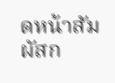ดหน้าสัมผัสก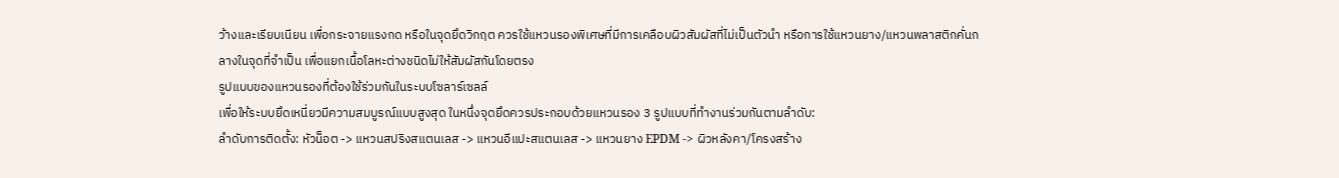ว้างและเรียบเนียน เพื่อกระจายแรงกด หรือในจุดยึดวิกฤต ควรใช้แหวนรองพิเศษที่มีการเคลือบผิวสัมผัสที่ไม่เป็นตัวนำ หรือการใช้แหวนยาง/แหวนพลาสติกคั่นกลางในจุดที่จำเป็น เพื่อแยกเนื้อโลหะต่างชนิดไม่ให้สัมผัสกันโดยตรง
รูปแบบของแหวนรองที่ต้องใช้ร่วมกันในระบบโซลาร์เซลล์
เพื่อให้ระบบยึดเหนี่ยวมีความสมบูรณ์แบบสูงสุด ในหนึ่งจุดยึดควรประกอบด้วยแหวนรอง 3 รูปแบบที่ทำงานร่วมกันตามลำดับ:
ลำดับการติดตั้ง: หัวน็อต -> แหวนสปริงสแตนเลส -> แหวนอีแปะสแตนเลส -> แหวนยาง EPDM -> ผิวหลังคา/โครงสร้าง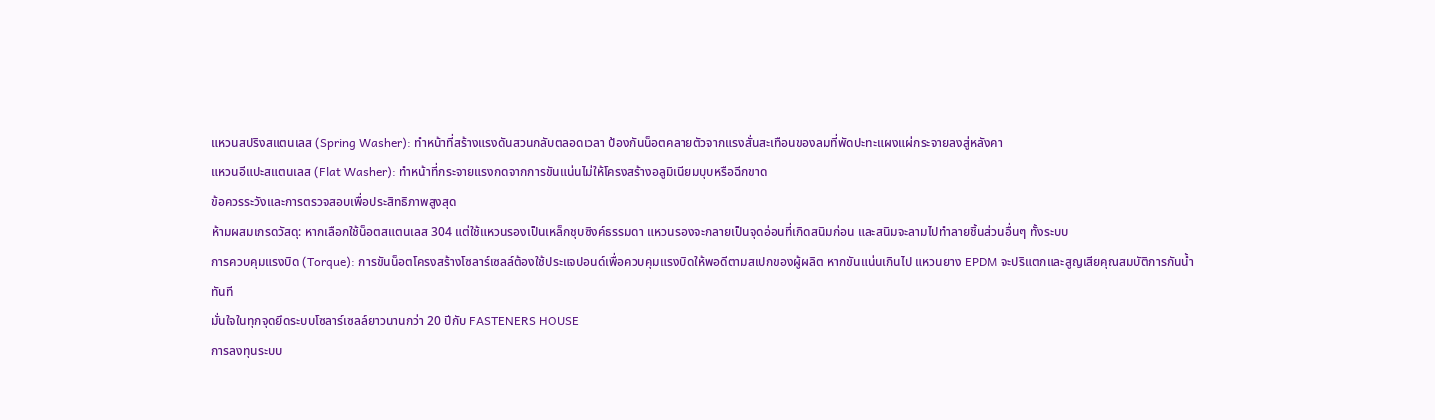แหวนสปริงสแตนเลส (Spring Washer): ทำหน้าที่สร้างแรงดันสวนกลับตลอดเวลา ป้องกันน็อตคลายตัวจากแรงสั่นสะเทือนของลมที่พัดปะทะแผงแผ่กระจายลงสู่หลังคา
แหวนอีแปะสแตนเลส (Flat Washer): ทำหน้าที่กระจายแรงกดจากการขันแน่นไม่ให้โครงสร้างอลูมิเนียมบุบหรือฉีกขาด
ข้อควรระวังและการตรวจสอบเพื่อประสิทธิภาพสูงสุด
ห้ามผสมเกรดวัสดุ: หากเลือกใช้น็อตสแตนเลส 304 แต่ใช้แหวนรองเป็นเหล็กชุบซิงค์ธรรมดา แหวนรองจะกลายเป็นจุดอ่อนที่เกิดสนิมก่อน และสนิมจะลามไปทำลายชิ้นส่วนอื่นๆ ทั้งระบบ
การควบคุมแรงบิด (Torque): การขันน็อตโครงสร้างโซลาร์เซลล์ต้องใช้ประแจปอนด์เพื่อควบคุมแรงบิดให้พอดีตามสเปกของผู้ผลิต หากขันแน่นเกินไป แหวนยาง EPDM จะปริแตกและสูญเสียคุณสมบัติการกันน้ำทันที
มั่นใจในทุกจุดยึดระบบโซลาร์เซลล์ยาวนานกว่า 20 ปีกับ FASTENERS HOUSE
การลงทุนระบบ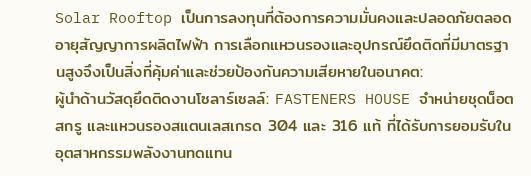Solar Rooftop เป็นการลงทุนที่ต้องการความมั่นคงและปลอดภัยตลอดอายุสัญญาการผลิตไฟฟ้า การเลือกแหวนรองและอุปกรณ์ยึดติดที่มีมาตรฐานสูงจึงเป็นสิ่งที่คุ้มค่าและช่วยป้องกันความเสียหายในอนาคต:
ผู้นำด้านวัสดุยึดติดงานโซลาร์เซลล์: FASTENERS HOUSE จำหน่ายชุดน็อต สกรู และแหวนรองสแตนเลสเกรด 304 และ 316 แท้ ที่ได้รับการยอมรับในอุตสาหกรรมพลังงานทดแทน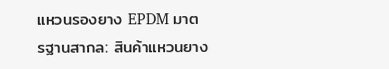แหวนรองยาง EPDM มาตรฐานสากล: สินค้าแหวนยาง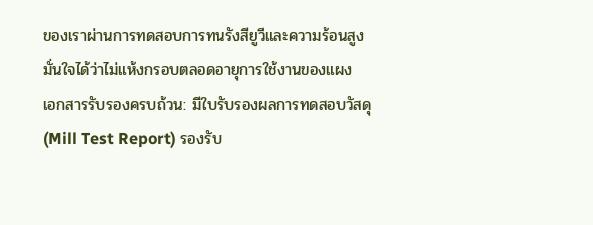ของเราผ่านการทดสอบการทนรังสียูวีและความร้อนสูง มั่นใจได้ว่าไม่แห้งกรอบตลอดอายุการใช้งานของแผง
เอกสารรับรองครบถ้วน: มีใบรับรองผลการทดสอบวัสดุ (Mill Test Report) รองรับ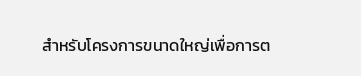สำหรับโครงการขนาดใหญ่เพื่อการต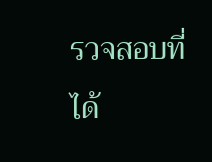รวจสอบที่ได้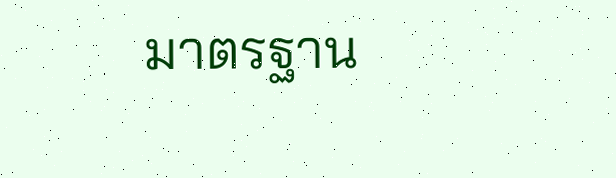มาตรฐาน